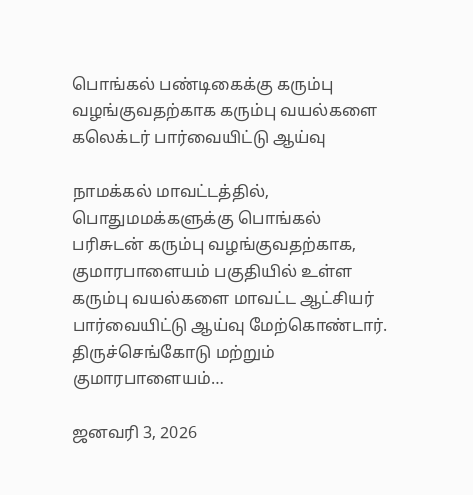பொங்கல் பண்டிகைக்கு கரும்பு வழங்குவதற்காக கரும்பு வயல்களை கலெக்டர் பார்வையிட்டு ஆய்வு

நாமக்கல் மாவட்டத்தில், பொதுமமக்களுக்கு பொங்கல் பரிசுடன் கரும்பு வழங்குவதற்காக, குமாரபாளையம் பகுதியில் உள்ள கரும்பு வயல்களை மாவட்ட ஆட்சியர் பார்வையிட்டு ஆய்வு மேற்கொண்டார். திருச்செங்கோடு மற்றும் குமாரபாளையம்…

ஜனவரி 3, 2026